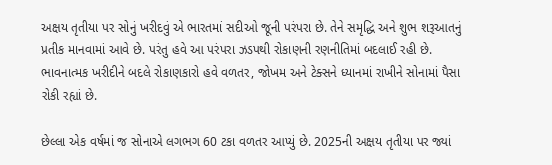અક્ષય તૃતીયા પર સોનું ખરીદવું એ ભારતમાં સદીઓ જૂની પરંપરા છે. તેને સમૃદ્ધિ અને શુભ શરૂઆતનું પ્રતીક માનવામાં આવે છે. પરંતુ હવે આ પરંપરા ઝડપથી રોકાણની રણનીતિમાં બદલાઈ રહી છે. ભાવનાત્મક ખરીદીને બદલે રોકાણકારો હવે વળતર, જોખમ અને ટેક્સને ધ્યાનમાં રાખીને સોનામાં પૈસા રોકી રહ્યાં છે.

છેલ્લા એક વર્ષમાં જ સોનાએ લગભગ 60 ટકા વળતર આપ્યું છે. 2025ની અક્ષય તૃતીયા પર જ્યાં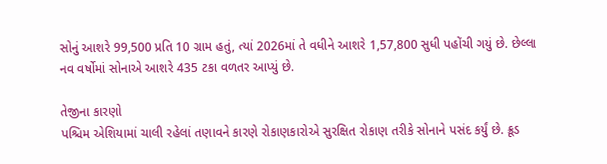સોનું આશરે 99,500 પ્રતિ 10 ગ્રામ હતું, ત્યાં 2026માં તે વધીને આશરે 1,57,800 સુધી પહોંચી ગયું છે. છેલ્લા નવ વર્ષોમાં સોનાએ આશરે 435 ટકા વળતર આપ્યું છે.

તેજીના કારણો
પશ્ચિમ એશિયામાં ચાલી રહેલાં તણાવને કારણે રોકાણકારોએ સુરક્ષિત રોકાણ તરીકે સોનાને પસંદ કર્યું છે. ક્રૂડ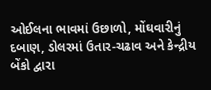ઓઈલના ભાવમાં ઉછાળો, મોંઘવારીનું દબાણ, ડોલરમાં ઉતાર-ચઢાવ અને કેન્દ્રીય બેંકો દ્વારા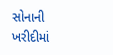સોનાની ખરીદીમાં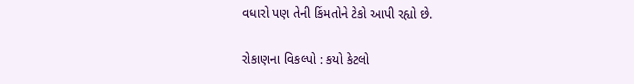વધારો પણ તેની કિંમતોને ટેકો આપી રહ્યો છે.

રોકાણના વિકલ્પો : કયો કેટલો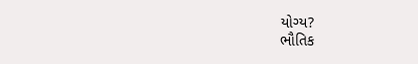યોગ્ય?
ભૌતિક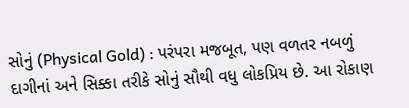સોનું (Physical Gold) : પરંપરા મજબૂત, પણ વળતર નબળું
દાગીનાં અને સિક્કા તરીકે સોનું સૌથી વધુ લોકપ્રિય છે. આ રોકાણ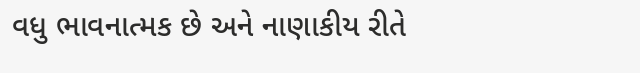વધુ ભાવનાત્મક છે અને નાણાકીય રીતે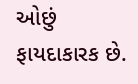ઓછું ફાયદાકારક છે.